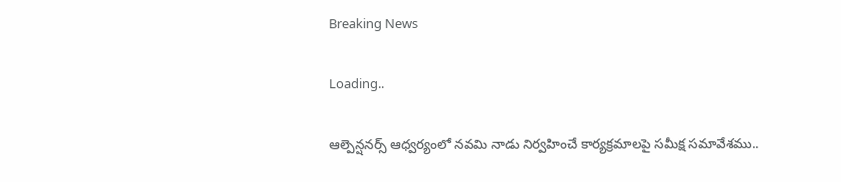Breaking News

Loading..

ఆల్పెన్షనర్స్ ఆధ్వర్యంలో నవమి నాడు నిర్వహించే కార్యక్రమాలపై సమీక్ష సమావేశము..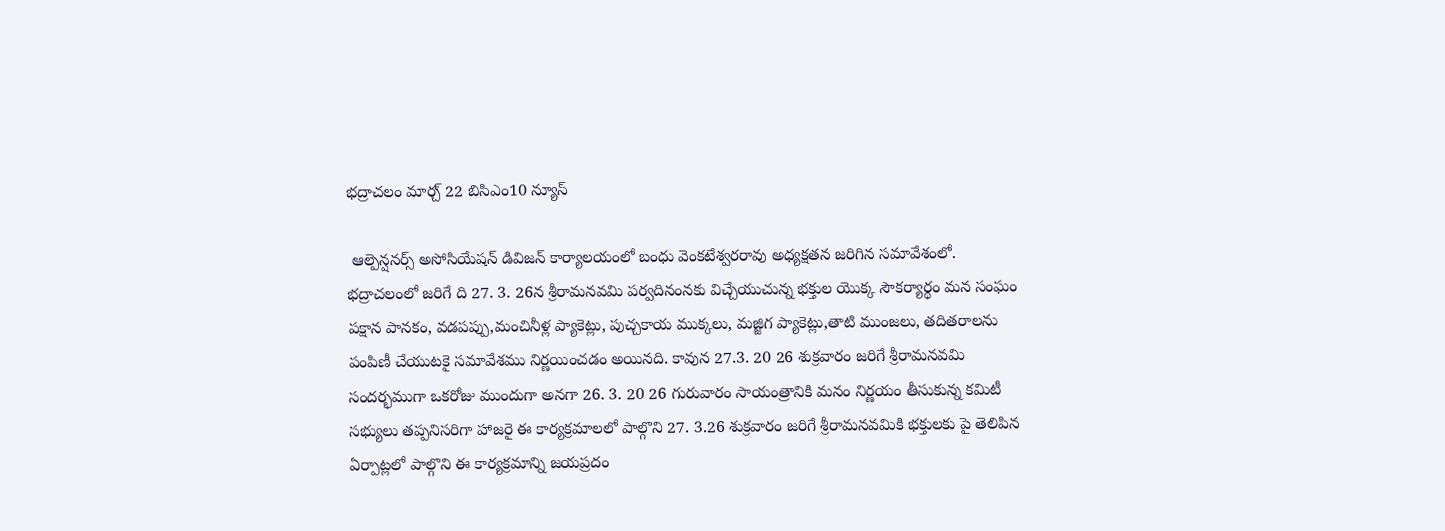భద్రాచలం మార్చ్ 22 బిసిఎం10 న్యూస్

 ఆల్పెన్షనర్స్ అసోసియేషన్ డివిజన్ కార్యాలయంలో బంధు వెంకటేశ్వరరావు అధ్యక్షతన జరిగిన సమావేశంలో. భద్రాచలంలో జరిగే ది 27. 3. 26న శ్రీరామనవమి పర్వదినంనకు విచ్చేయుచున్న భక్తుల యొక్క సౌకర్యార్థం మన సంఘం పక్షాన పానకం, వడపప్పు,మంచినీళ్ల ప్యాకెట్లు, పుచ్చకాయ ముక్కలు, మజ్జిగ ప్యాకెట్లు,తాటి ముంజలు, తదితరాలను పంపిణీ చేయుటకై సమావేశము నిర్ణయించడం అయినది. కావున 27.3. 20 26 శుక్రవారం జరిగే శ్రీరామనవమి సందర్భముగా ఒకరోజు ముందుగా అనగా 26. 3. 20 26 గురువారం సాయంత్రానికి మనం నిర్ణయం తీసుకున్న కమిటీ సభ్యులు తప్పనిసరిగా హాజరై ఈ కార్యక్రమాలలో పాల్గొని 27. 3.26 శుక్రవారం జరిగే శ్రీరామనవమికి భక్తులకు పై తెలిపిన ఏర్పాట్లలో పాల్గొని ఈ కార్యక్రమాన్ని జయప్రదం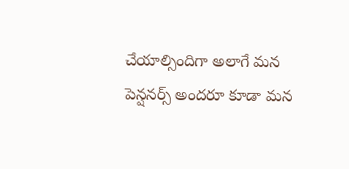చేయాల్సిందిగా అలాగే మన పెన్షనర్స్ అందరూ కూడా మన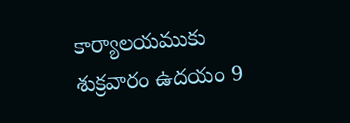కార్యాలయముకు శుక్రవారం ఉదయం 9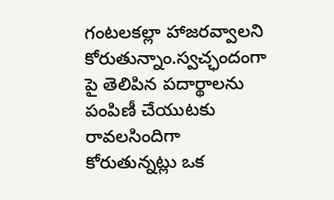గంటలకల్లా హాజరవ్వాలని కోరుతున్నాం.స్వచ్ఛందంగా పై తెలిపిన పదార్థాలను పంపిణీ చేయుటకు రావలసిందిగా కోరుతున్నట్లు ఒక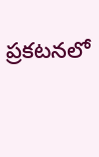ప్రకటనలో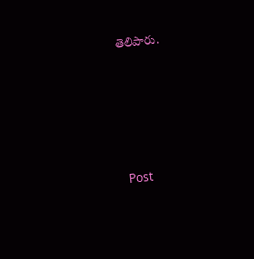తెలిపారు.





Post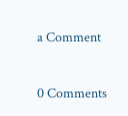a Comment

0 Comments